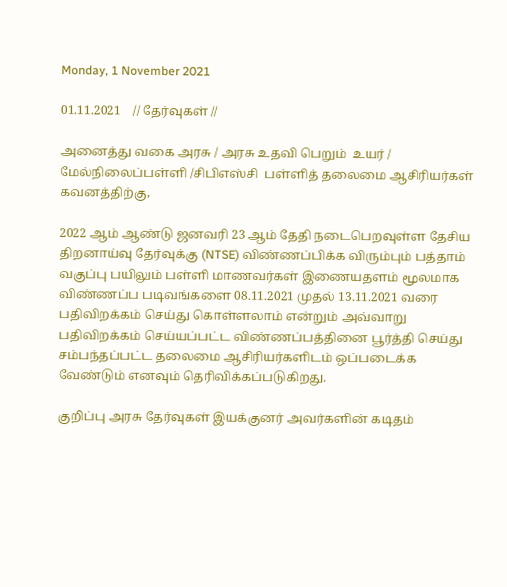Monday, 1 November 2021

01.11.2021    // தேர்வுகள் //

அனைத்து வகை அரசு / அரசு உதவி பெறும்  உயர் / மேல்நிலைப்பள்ளி /சிபிஎஸ்சி  பள்ளித் தலைமை ஆசிரியர்கள் கவனத்திற்கு,

2022 ஆம் ஆண்டு ஜனவரி 23 ஆம் தேதி நடைபெறவுள்ள தேசிய திறனாய்வு தேர்வுக்கு (NTSE) விண்ணப்பிக்க விரும்பும் பத்தாம் வகுப்பு பயிலும் பள்ளி மாணவர்கள் இணையதளம் மூலமாக விண்ணப்ப படிவங்களை 08.11.2021 முதல் 13.11.2021 வரை பதிவிறக்கம் செய்து கொள்ளலாம் என்றும் அவ்வாறு பதிவிறக்கம் செய்யப்பட்ட விண்ணப்பத்தினை பூர்த்தி செய்து சம்பந்தப்பட்ட தலைமை ஆசிரியர்களிடம் ஒப்படைக்க வேண்டும் எனவும் தெரிவிக்கப்படுகிறது.

குறிப்பு அரசு தேர்வுகள் இயக்குனர் அவர்களின் கடிதம்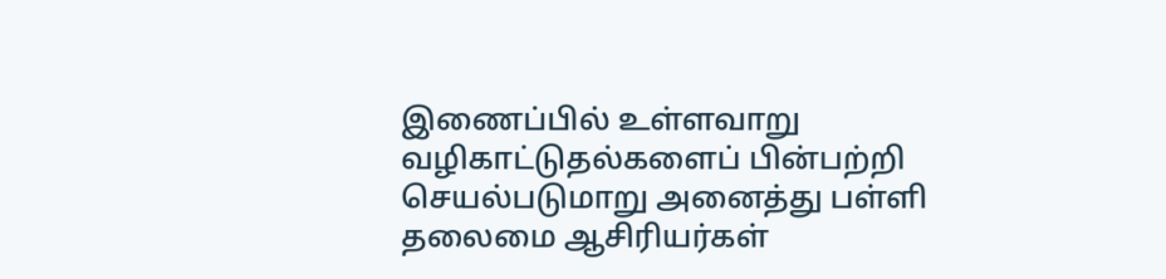இணைப்பில் உள்ளவாறு வழிகாட்டுதல்களைப் பின்பற்றி செயல்படுமாறு அனைத்து பள்ளி தலைமை ஆசிரியர்கள்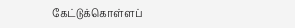கேட்டுக்கொள்ளப்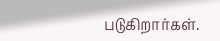படுகிறார்கள்.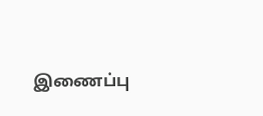இணைப்பு